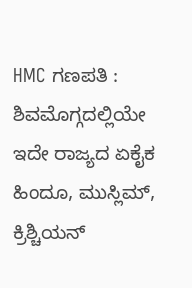HMC ಗಣಪತಿ : ಶಿವಮೊಗ್ಗದಲ್ಲಿಯೇ ಇದೇ ರಾಜ್ಯದ ಏಕೈಕ ಹಿಂದೂ, ಮುಸ್ಲಿಮ್, ಕ್ರಿಶ್ಚಿಯನ್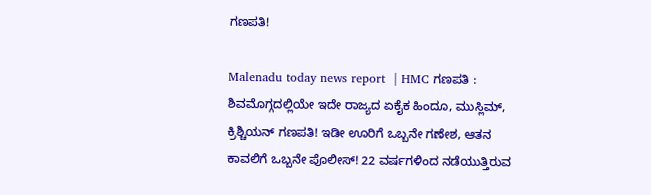ಗಣಪತಿ!

Malenadu today news report  | HMC ಗಣಪತಿ : ಶಿವಮೊಗ್ಗದಲ್ಲಿಯೇ ಇದೇ ರಾಜ್ಯದ ಏಕೈಕ ಹಿಂದೂ, ಮುಸ್ಲಿಮ್, ಕ್ರಿಶ್ಚಿಯನ್ ಗಣಪತಿ! ಇಡೀ ಊರಿಗೆ ಒಬ್ಬನೇ ಗಣೇಶ, ಆತನ ಕಾವಲಿಗೆ ಒಬ್ಬನೇ ಪೊಲೀಸ್! 22 ವರ್ಷಗಳಿಂದ ನಡೆಯುತ್ತಿರುವ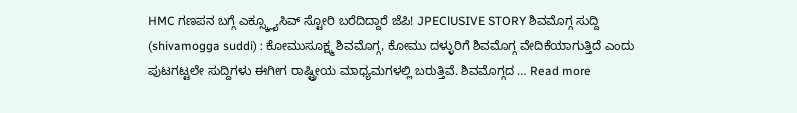HMC ಗಣಪನ ಬಗ್ಗೆ ಎಕ್ಸ್ಕ್ಲ್ಯೂಸಿವ್ ಸ್ಟೋರಿ ಬರೆದಿದ್ದಾರೆ ಜೆಪಿ! JPEClUSIVE STORY ಶಿವಮೊಗ್ಗ ಸುದ್ದಿ (shivamogga suddi) : ಕೋಮುಸೂಕ್ಷ್ಮ ಶಿವಮೊಗ್ಗ, ಕೋಮು ದಳ್ಳುರಿಗೆ ಶಿವಮೊಗ್ಗ ವೇದಿಕೆಯಾಗುತ್ತಿದೆ ಎಂದು ಪುಟಗಟ್ಟಲೇ ಸುದ್ದಿಗಳು ಈಗೀಗ ರಾಷ್ಟ್ರೀಯ ಮಾಧ್ಯಮಗಳಲ್ಲಿ ಬರುತ್ತಿವೆ. ಶಿವಮೊಗ್ಗದ … Read more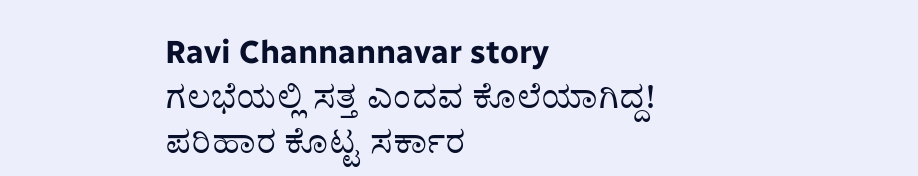Ravi Channannavar story ಗಲಭೆಯಲ್ಲಿ ಸತ್ತ ಎಂದವ ಕೊಲೆಯಾಗಿದ್ದ! ಪರಿಹಾರ ಕೊಟ್ಟ ಸರ್ಕಾರ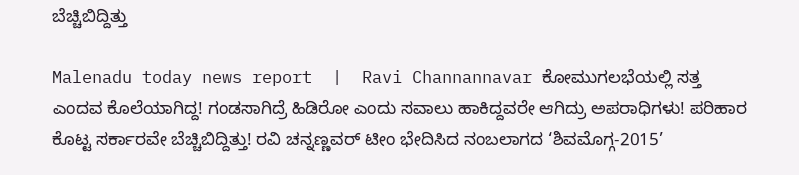ಬೆಚ್ಚಿಬಿದ್ದಿತ್ತು

Malenadu today news report  |  Ravi Channannavar ಕೋಮುಗಲಭೆಯಲ್ಲಿ ಸತ್ತ ಎಂದವ ಕೊಲೆಯಾಗಿದ್ದ! ಗಂಡಸಾಗಿದ್ರೆ ಹಿಡಿರೋ ಎಂದು ಸವಾಲು ಹಾಕಿದ್ದವರೇ ಆಗಿದ್ರು ಅಪರಾಧಿಗಳು! ಪರಿಹಾರ ಕೊಟ್ಟ ಸರ್ಕಾರವೇ ಬೆಚ್ಚಿಬಿದ್ದಿತ್ತು! ರವಿ ಚನ್ನಣ್ಣವರ್ ಟೀಂ ಭೇದಿಸಿದ ನಂಬಲಾಗದ ‘ಶಿವಮೊಗ್ಗ-2015’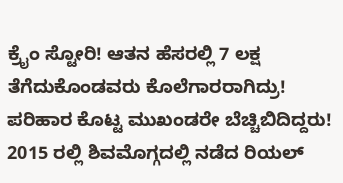ಕ್ರೈಂ ಸ್ಟೋರಿ! ಆತನ ಹೆಸರಲ್ಲಿ 7 ಲಕ್ಷ ತೆಗೆದುಕೊಂಡವರು ಕೊಲೆಗಾರರಾಗಿದ್ರು! ಪರಿಹಾರ ಕೊಟ್ಟ ಮುಖಂಡರೇ ಬೆಚ್ಚಿಬಿದಿದ್ದರು! 2015 ರಲ್ಲಿ ಶಿವಮೊಗ್ಗದಲ್ಲಿ ನಡೆದ ರಿಯಲ್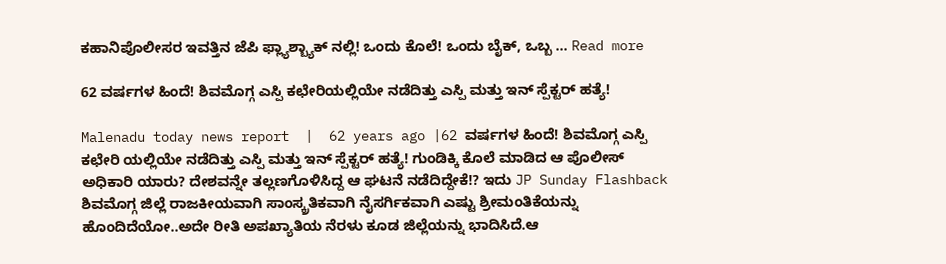ಕಹಾನಿಪೊಲೀಸರ ಇವತ್ತಿನ ಜೆಪಿ ಫ್ಲ್ಯಾಶ್ಬ್ಯಾಕ್ ನಲ್ಲಿ! ಒಂದು ಕೊಲೆ! ಒಂದು ಬೈಕ್, ಒಬ್ಬ … Read more

62 ವರ್ಷಗಳ ಹಿಂದೆ! ಶಿವಮೊಗ್ಗ ಎಸ್ಪಿ ಕಛೇರಿಯಲ್ಲಿಯೇ ನಡೆದಿತ್ತು ಎಸ್ಪಿ ಮತ್ತು ಇನ್ ಸ್ಪೆಕ್ಟರ್ ಹತ್ಯೆ!

Malenadu today news report  |  62 years ago |62 ವರ್ಷಗಳ ಹಿಂದೆ! ಶಿವಮೊಗ್ಗ ಎಸ್ಪಿ ಕಛೇರಿ ಯಲ್ಲಿಯೇ ನಡೆದಿತ್ತು ಎಸ್ಪಿ ಮತ್ತು ಇನ್ ಸ್ಪೆಕ್ಟರ್ ಹತ್ಯೆ! ಗುಂಡಿಕ್ಕಿ ಕೊಲೆ ಮಾಡಿದ ಆ ಪೊಲೀಸ್ ಅಧಿಕಾರಿ ಯಾರು? ದೇಶವನ್ನೇ ತಲ್ಲಣಗೊಳಿಸಿದ್ದ ಆ ಘಟನೆ ನಡೆದಿದ್ದೇಕೆ!? ಇದು JP Sunday Flashback ಶಿವಮೊಗ್ಗ ಜಿಲ್ಲೆ ರಾಜಕೀಯವಾಗಿ ಸಾಂಸ್ಕ್ರತಿಕವಾಗಿ ನೈಸರ್ಗಿಕವಾಗಿ ಎಷ್ಟು ಶ್ರೀಮಂತಿಕೆಯನ್ನು ಹೊಂದಿದೆಯೋ..ಅದೇ ರೀತಿ ಅಪಖ್ಯಾತಿಯ ನೆರಳು ಕೂಡ ಜಿಲ್ಲೆಯನ್ನು ಭಾದಿಸಿದೆ.ಆ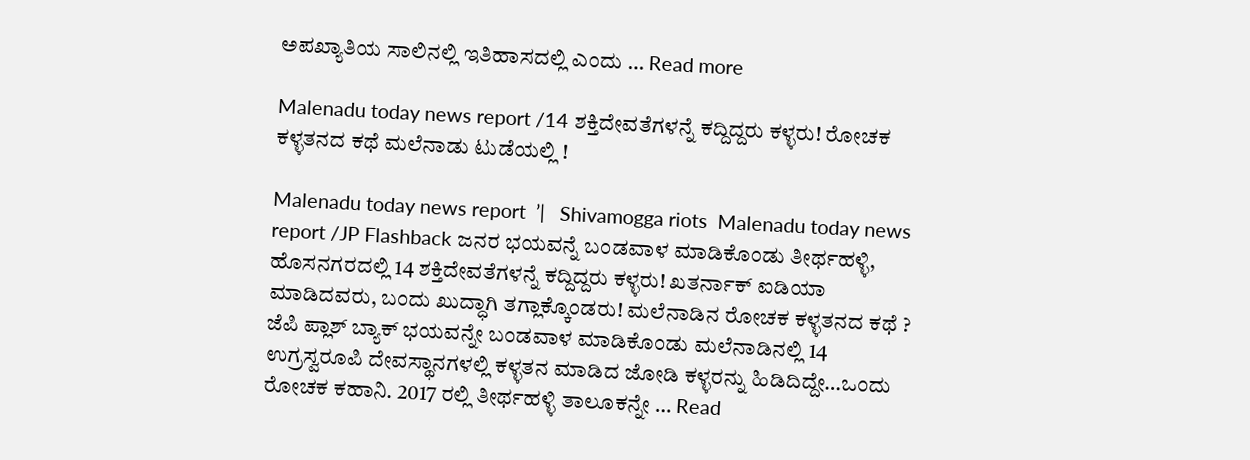ಅಪಖ್ಯಾತಿಯ ಸಾಲಿನಲ್ಲಿ ಇತಿಹಾಸದಲ್ಲಿ ಎಂದು … Read more

Malenadu today news report /14 ಶಕ್ತಿದೇವತೆಗಳನ್ನೆ ಕದ್ದಿದ್ದರು ಕಳ್ಳರು! ರೋಚಕ ಕಳ್ಳತನದ ಕಥೆ ಮಲೆನಾಡು ಟುಡೆಯಲ್ಲಿ !

Malenadu today news report  ’|   Shivamogga riots  Malenadu today news report /JP Flashback ಜನರ ಭಯವನ್ನೆ ಬಂಡವಾಳ ಮಾಡಿಕೊಂಡು ತೀರ್ಥಹಳ್ಳಿ, ಹೊಸನಗರದಲ್ಲಿ 14 ಶಕ್ತಿದೇವತೆಗಳನ್ನೆ ಕದ್ದಿದ್ದರು ಕಳ್ಳರು! ಖತರ್ನಾಕ್ ಐಡಿಯಾ ಮಾಡಿದವರು, ಬಂದು ಖುದ್ಧಾಗಿ ತಗ್ಲಾಕ್ಕೊಂಡರು! ಮಲೆನಾಡಿನ ರೋಚಕ ಕಳ್ಳತನದ ಕಥೆ ? ಜೆಪಿ ಪ್ಲಾಶ್ ಬ್ಯಾಕ್ ಭಯವನ್ನೇ ಬಂಡವಾಳ ಮಾಡಿಕೊಂಡು ಮಲೆನಾಡಿನಲ್ಲಿ 14 ಉಗ್ರಸ್ವರೂಪಿ ದೇವಸ್ಥಾನಗಳಲ್ಲಿ ಕಳ್ಳತನ ಮಾಡಿದ ಜೋಡಿ ಕಳ್ಳರನ್ನು ಹಿಡಿದಿದ್ದೇ…ಒಂದು ರೋಚಕ ಕಹಾನಿ. 2017 ರಲ್ಲಿ ತೀರ್ಥಹಳ್ಳಿ ತಾಲೂಕನ್ನೇ … Read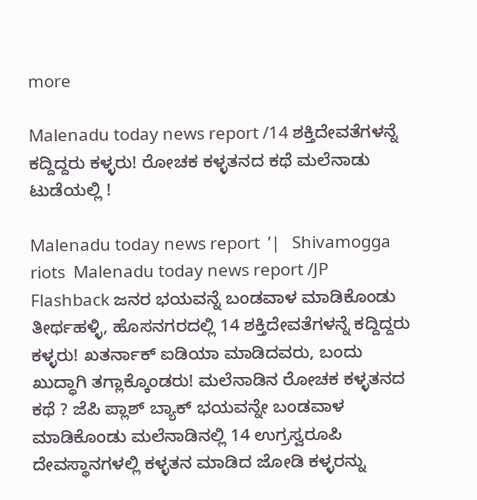more

Malenadu today news report /14 ಶಕ್ತಿದೇವತೆಗಳನ್ನೆ ಕದ್ದಿದ್ದರು ಕಳ್ಳರು! ರೋಚಕ ಕಳ್ಳತನದ ಕಥೆ ಮಲೆನಾಡು ಟುಡೆಯಲ್ಲಿ !

Malenadu today news report  ’|   Shivamogga riots  Malenadu today news report /JP Flashback ಜನರ ಭಯವನ್ನೆ ಬಂಡವಾಳ ಮಾಡಿಕೊಂಡು ತೀರ್ಥಹಳ್ಳಿ, ಹೊಸನಗರದಲ್ಲಿ 14 ಶಕ್ತಿದೇವತೆಗಳನ್ನೆ ಕದ್ದಿದ್ದರು ಕಳ್ಳರು! ಖತರ್ನಾಕ್ ಐಡಿಯಾ ಮಾಡಿದವರು, ಬಂದು ಖುದ್ಧಾಗಿ ತಗ್ಲಾಕ್ಕೊಂಡರು! ಮಲೆನಾಡಿನ ರೋಚಕ ಕಳ್ಳತನದ ಕಥೆ ? ಜೆಪಿ ಪ್ಲಾಶ್ ಬ್ಯಾಕ್ ಭಯವನ್ನೇ ಬಂಡವಾಳ ಮಾಡಿಕೊಂಡು ಮಲೆನಾಡಿನಲ್ಲಿ 14 ಉಗ್ರಸ್ವರೂಪಿ ದೇವಸ್ಥಾನಗಳಲ್ಲಿ ಕಳ್ಳತನ ಮಾಡಿದ ಜೋಡಿ ಕಳ್ಳರನ್ನು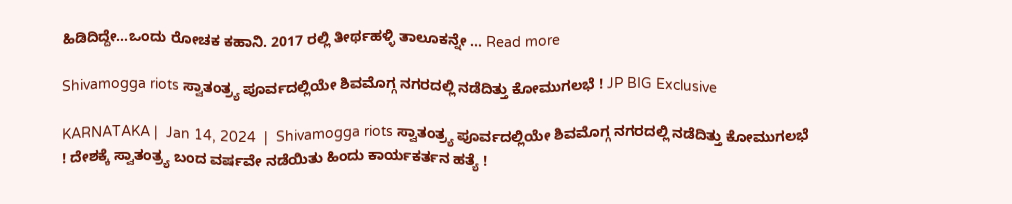ಹಿಡಿದಿದ್ದೇ…ಒಂದು ರೋಚಕ ಕಹಾನಿ. 2017 ರಲ್ಲಿ ತೀರ್ಥಹಳ್ಳಿ ತಾಲೂಕನ್ನೇ … Read more

Shivamogga riots ಸ್ವಾತಂತ್ರ್ಯ ಪೂರ್ವದಲ್ಲಿಯೇ ಶಿವಮೊಗ್ಗ ನಗರದಲ್ಲಿ ನಡೆದಿತ್ತು ಕೋಮುಗಲಭೆ ! JP BIG Exclusive

KARNATAKA |  Jan 14, 2024  |  Shivamogga riots ಸ್ವಾತಂತ್ರ್ಯ ಪೂರ್ವದಲ್ಲಿಯೇ ಶಿವಮೊಗ್ಗ ನಗರದಲ್ಲಿ ನಡೆದಿತ್ತು ಕೋಮುಗಲಭೆ ! ದೇಶಕ್ಕೆ ಸ್ವಾತಂತ್ರ್ಯ ಬಂದ ವರ್ಷವೇ ನಡೆಯಿತು ಹಿಂದು ಕಾರ್ಯಕರ್ತನ ಹತ್ಯೆ !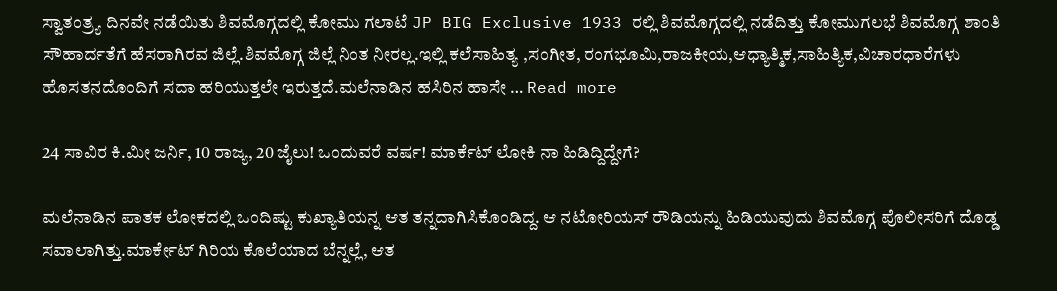ಸ್ವಾತಂತ್ರ್ಯ ದಿನವೇ ನಡೆಯಿತು ಶಿವಮೊಗ್ಗದಲ್ಲಿ ಕೋಮು ಗಲಾಟೆ JP BIG Exclusive 1933 ರಲ್ಲಿ ಶಿವಮೊಗ್ಗದಲ್ಲಿ ನಡೆದಿತ್ತು ಕೋಮುಗಲಭೆ ಶಿವಮೊಗ್ಗ ಶಾಂತಿ ಸೌಹಾರ್ದತೆಗೆ ಹೆಸರಾಗಿರವ ಜಿಲ್ಲೆ.ಶಿವಮೊಗ್ಗ ಜಿಲ್ಲೆ ನಿಂತ ನೀರಲ್ಲ.ಇಲ್ಲಿ ಕಲೆಸಾಹಿತ್ಯ ,ಸಂಗೀತ, ರಂಗಭೂಮಿ,ರಾಜಕೀಯ,ಆಧ್ಯಾತ್ಮಿಕ,ಸಾಹಿತ್ಯಿಕ,ವಿಚಾರಧಾರೆಗಳು ಹೊಸತನದೊಂದಿಗೆ ಸದಾ ಹರಿಯುತ್ತಲೇ ಇರುತ್ತದೆ.ಮಲೆನಾಡಿನ ಹಸಿರಿನ ಹಾಸೇ … Read more

24 ಸಾವಿರ ಕಿ.ಮೀ ಜರ್ನಿ, 10 ರಾಜ್ಯ, 20 ಜೈಲು! ಒಂದುವರೆ ವರ್ಷ! ಮಾರ್ಕೆಟ್ ಲೋಕಿ ನಾ ಹಿಡಿದ್ದಿದ್ದೇಗೆ?

ಮಲೆನಾಡಿನ ಪಾತಕ ಲೋಕದಲ್ಲಿ ಒಂದಿಷ್ಟು ಕುಖ್ಯಾತಿಯನ್ನ ಆತ ತನ್ನದಾಗಿಸಿಕೊಂಡಿದ್ದ. ಆ ನಟೋರಿಯಸ್ ರೌಡಿಯನ್ನು ಹಿಡಿಯುವುದು ಶಿವಮೊಗ್ಗ ಪೊಲೀಸರಿಗೆ ದೊಡ್ಡ ಸವಾಲಾಗಿತ್ತು.ಮಾರ್ಕೇಟ್ ಗಿರಿಯ ಕೊಲೆಯಾದ ಬೆನ್ನಲ್ಲೆ, ಆತ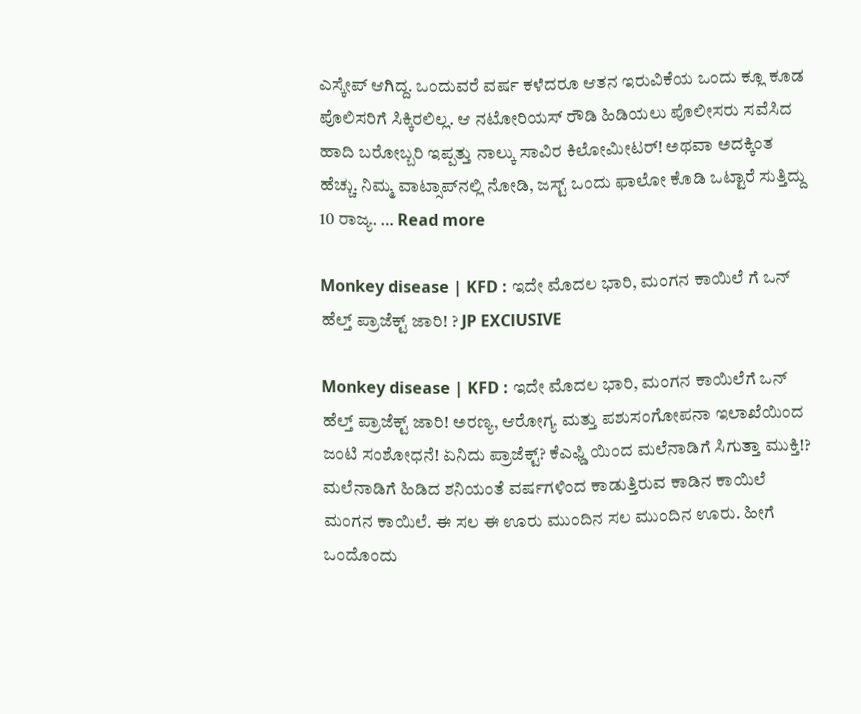ಎಸ್ಕೇಪ್ ಆಗಿದ್ದ. ಒಂದುವರೆ ವರ್ಷ ಕಳೆದರೂ ಆತನ ಇರುವಿಕೆಯ ಒಂದು ಕ್ಲೂ ಕೂಡ ಪೊಲಿಸರಿಗೆ ಸಿಕ್ಕಿರಲಿಲ್ಲ. ಆ ನಟೋರಿಯಸ್ ರೌಡಿ ಹಿಡಿಯಲು ಪೊಲೀಸರು ಸವೆಸಿದ ಹಾದಿ ಬರೋಬ್ಬರಿ ಇಪ್ಪತ್ತು ನಾಲ್ಕು ಸಾವಿರ ಕಿಲೋಮೀಟರ್! ಅಥವಾ ಅದಕ್ಕಿಂತ ಹೆಚ್ಚು. ನಿಮ್ಮ ವಾಟ್ಸಾಪ್‌ನಲ್ಲಿ ನೋಡಿ, ಜಸ್ಟ್‌ ಒಂದು ಫಾಲೋ ಕೊಡಿ ಒಟ್ಟಾರೆ ಸುತ್ತಿದ್ದು 10 ರಾಜ್ಯ. … Read more

Monkey disease | KFD : ಇದೇ ಮೊದಲ ಭಾರಿ, ಮಂಗನ ಕಾಯಿಲೆ ಗೆ ಒನ್ ಹೆಲ್ತ್ ಪ್ರಾಜೆಕ್ಟ್ ಜಾರಿ! ? JP EXClUSIVE

Monkey disease | KFD : ಇದೇ ಮೊದಲ ಭಾರಿ, ಮಂಗನ ಕಾಯಿಲೆಗೆ ಒನ್ ಹೆಲ್ತ್ ಪ್ರಾಜೆಕ್ಟ್ ಜಾರಿ! ಅರಣ್ಯ, ಆರೋಗ್ಯ ಮತ್ತು ಪಶುಸಂಗೋಪನಾ ಇಲಾಖೆಯಿಂದ ಜಂಟಿ ಸಂಶೋಧನೆ! ಏನಿದು ಪ್ರಾಜೆಕ್ಟ್? ಕೆಎಫ್ಡಿ ಯಿಂದ ಮಲೆನಾಡಿಗೆ ಸಿಗುತ್ತಾ ಮುಕ್ತಿ!?  ಮಲೆನಾಡಿಗೆ ಹಿಡಿದ ಶನಿಯಂತೆ ವರ್ಷಗಳಿಂದ ಕಾಡುತ್ತಿರುವ ಕಾಡಿನ ಕಾಯಿಲೆ ಮಂಗನ ಕಾಯಿಲೆ. ಈ ಸಲ ಈ ಊರು ಮುಂದಿನ ಸಲ ಮುಂದಿನ ಊರು. ಹೀಗೆ ಒಂದೊಂದು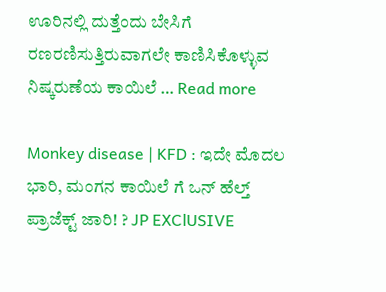ಊರಿನಲ್ಲಿ ದುತ್ತೆಂದು ಬೇಸಿಗೆ ರಣರಣಿಸುತ್ತಿರುವಾಗಲೇ ಕಾಣಿಸಿಕೊಳ್ಳುವ ನಿಷ್ಕರುಣೆಯ ಕಾಯಿಲೆ … Read more

Monkey disease | KFD : ಇದೇ ಮೊದಲ ಭಾರಿ, ಮಂಗನ ಕಾಯಿಲೆ ಗೆ ಒನ್ ಹೆಲ್ತ್ ಪ್ರಾಜೆಕ್ಟ್ ಜಾರಿ! ? JP EXClUSIVE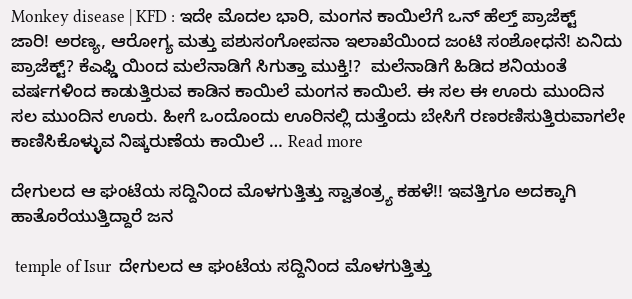Monkey disease | KFD : ಇದೇ ಮೊದಲ ಭಾರಿ, ಮಂಗನ ಕಾಯಿಲೆಗೆ ಒನ್ ಹೆಲ್ತ್ ಪ್ರಾಜೆಕ್ಟ್ ಜಾರಿ! ಅರಣ್ಯ, ಆರೋಗ್ಯ ಮತ್ತು ಪಶುಸಂಗೋಪನಾ ಇಲಾಖೆಯಿಂದ ಜಂಟಿ ಸಂಶೋಧನೆ! ಏನಿದು ಪ್ರಾಜೆಕ್ಟ್? ಕೆಎಫ್ಡಿ ಯಿಂದ ಮಲೆನಾಡಿಗೆ ಸಿಗುತ್ತಾ ಮುಕ್ತಿ!?  ಮಲೆನಾಡಿಗೆ ಹಿಡಿದ ಶನಿಯಂತೆ ವರ್ಷಗಳಿಂದ ಕಾಡುತ್ತಿರುವ ಕಾಡಿನ ಕಾಯಿಲೆ ಮಂಗನ ಕಾಯಿಲೆ. ಈ ಸಲ ಈ ಊರು ಮುಂದಿನ ಸಲ ಮುಂದಿನ ಊರು. ಹೀಗೆ ಒಂದೊಂದು ಊರಿನಲ್ಲಿ ದುತ್ತೆಂದು ಬೇಸಿಗೆ ರಣರಣಿಸುತ್ತಿರುವಾಗಲೇ ಕಾಣಿಸಿಕೊಳ್ಳುವ ನಿಷ್ಕರುಣೆಯ ಕಾಯಿಲೆ … Read more

ದೇಗುಲದ ಆ ಘಂಟೆಯ ಸದ್ದಿನಿಂದ ಮೊಳಗುತ್ತಿತ್ತು ಸ್ವಾತಂತ್ರ್ಯ ಕಹಳೆ!! ಇವತ್ತಿಗೂ ಅದಕ್ಕಾಗಿ ಹಾತೊರೆಯುತ್ತಿದ್ದಾರೆ ಜನ

 temple of Isur  ದೇಗುಲದ ಆ ಘಂಟೆಯ ಸದ್ದಿನಿಂದ ಮೊಳಗುತ್ತಿತ್ತು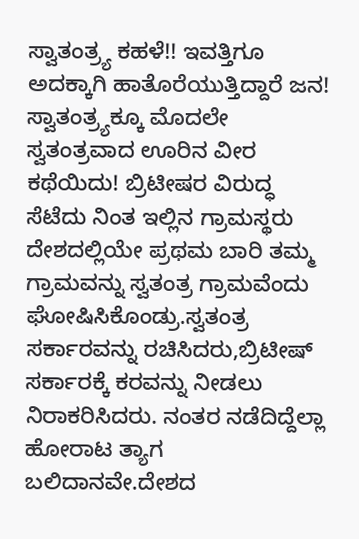ಸ್ವಾತಂತ್ರ್ಯ ಕಹಳೆ!! ಇವತ್ತಿಗೂ ಅದಕ್ಕಾಗಿ ಹಾತೊರೆಯುತ್ತಿದ್ದಾರೆ ಜನ! ಸ್ವಾತಂತ್ರ್ಯಕ್ಕೂ ಮೊದಲೇ ಸ್ವತಂತ್ರವಾದ ಊರಿನ ವೀರ ಕಥೆಯಿದು! ಬ್ರಿಟೀಷರ ವಿರುದ್ಧ ಸೆಟೆದು ನಿಂತ ಇಲ್ಲಿನ ಗ್ರಾಮಸ್ಥರು ದೇಶದಲ್ಲಿಯೇ ಪ್ರಥಮ ಬಾರಿ ತಮ್ಮ ಗ್ರಾಮವನ್ನು ಸ್ವತಂತ್ರ ಗ್ರಾಮವೆಂದು ಘೋಷಿಸಿಕೊಂಡ್ರು.ಸ್ವತಂತ್ರ ಸರ್ಕಾರವನ್ನು ರಚಿಸಿದರು,ಬ್ರಿಟೀಷ್ ಸರ್ಕಾರಕ್ಕೆ ಕರವನ್ನು ನೀಡಲು ನಿರಾಕರಿಸಿದರು. ನಂತರ ನಡೆದಿದ್ದೆಲ್ಲಾ ಹೋರಾಟ ತ್ಯಾಗ ಬಲಿದಾನವೇ.ದೇಶದ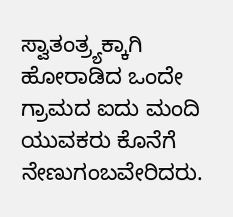ಸ್ವಾತಂತ್ರ್ಯಕ್ಕಾಗಿ ಹೋರಾಡಿದ ಒಂದೇ ಗ್ರಾಮದ ಐದು ಮಂದಿ ಯುವಕರು ಕೊನೆಗೆ ನೇಣುಗಂಬವೇರಿದರು.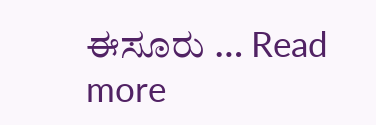ಈಸೂರು … Read more